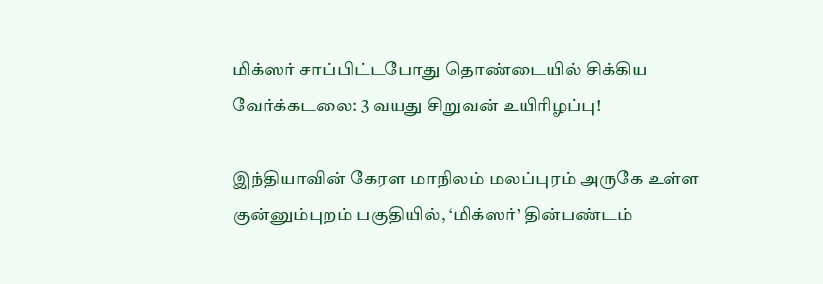மிக்ஸர் சாப்பிட்டபோது தொண்டையில் சிக்கிய வேர்க்கடலை: 3 வயது சிறுவன் உயிரிழப்பு!

இந்தியாவின் கேரள மாநிலம் மலப்புரம் அருகே உள்ள குன்னும்புறம் பகுதியில், ‘மிக்ஸர்’ தின்பண்டம்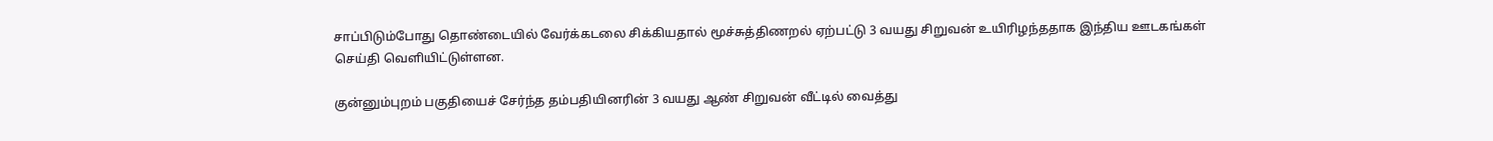சாப்பிடும்போது தொண்டையில் வேர்க்கடலை சிக்கியதால் மூச்சுத்திணறல் ஏற்பட்டு 3 வயது சிறுவன் உயிரிழந்ததாக இந்திய ஊடகங்கள் செய்தி வெளியிட்டுள்ளன.

குன்னும்புறம் பகுதியைச் சேர்ந்த தம்பதியினரின் 3 வயது ஆண் சிறுவன் வீட்டில் வைத்து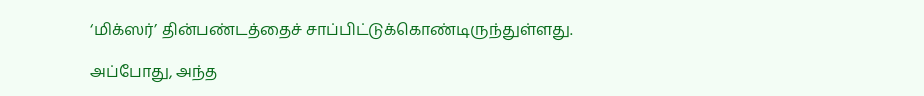‘மிக்ஸர்’ தின்பண்டத்தைச் சாப்பிட்டுக்கொண்டிருந்துள்ளது.

அப்போது, அந்த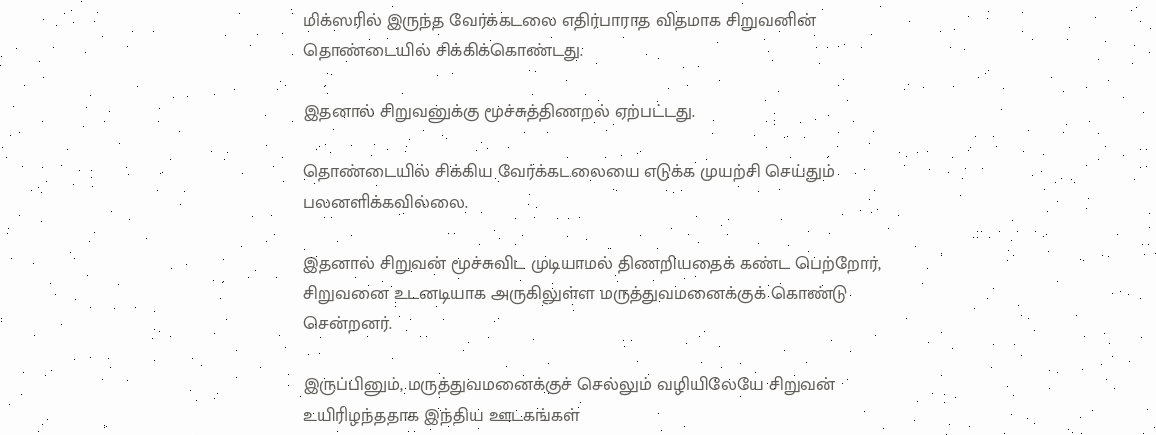மிக்ஸரில் இருந்த வேர்க்கடலை எதிர்பாராத விதமாக சிறுவனின் தொண்டையில் சிக்கிக்கொண்டது.

இதனால் சிறுவனுக்கு மூச்சுத்திணறல் ஏற்பட்டது.

தொண்டையில் சிக்கிய வேர்க்கடலையை எடுக்க முயற்சி செய்தும் பலனளிக்கவில்லை.

இதனால் சிறுவன் மூச்சுவிட முடியாமல் திணறியதைக் கண்ட பெற்றோர், சிறுவனை உடனடியாக அருகிலுள்ள மருத்துவமனைக்குக் கொண்டு சென்றனர்.

இருப்பினும், மருத்துவமனைக்குச் செல்லும் வழியிலேயே சிறுவன் உயிரிழந்ததாக இந்திய ஊடகங்கள்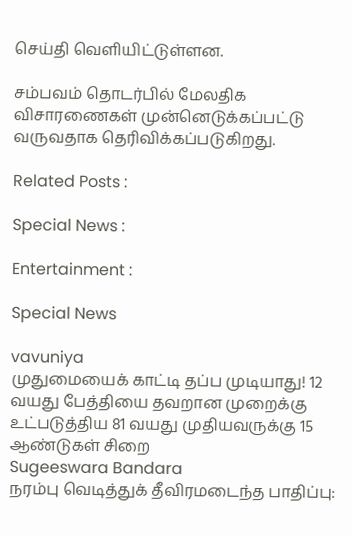செய்தி வெளியிட்டுள்ளன.

சம்பவம் தொடர்பில் மேலதிக விசாரணைகள் முன்னெடுக்கப்பட்டு வருவதாக தெரிவிக்கப்படுகிறது.

Related Posts :

Special News :

Entertainment :

Special News

vavuniya
முதுமையைக் காட்டி தப்ப முடியாது! 12 வயது பேத்தியை தவறான முறைக்கு உட்படுத்திய 81 வயது முதியவருக்கு 15 ஆண்டுகள் சிறை
Sugeeswara Bandara
நரம்பு வெடித்துக் தீவிரமடைந்த பாதிப்பு: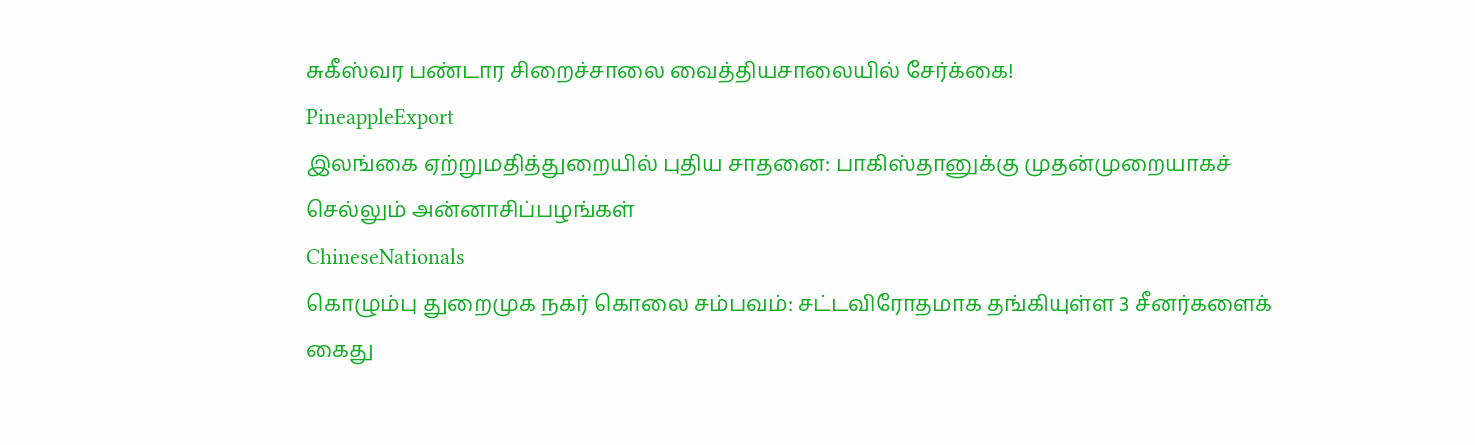சுகீஸ்வர பண்டார சிறைச்சாலை வைத்தியசாலையில் சேர்க்கை!
PineappleExport
இலங்கை ஏற்றுமதித்துறையில் புதிய சாதனை: பாகிஸ்தானுக்கு முதன்முறையாகச் செல்லும் அன்னாசிப்பழங்கள்
ChineseNationals
கொழும்பு துறைமுக நகர் கொலை சம்பவம்: சட்டவிரோதமாக தங்கியுள்ள 3 சீனர்களைக் கைது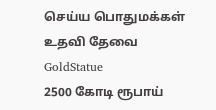செய்ய பொதுமக்கள் உதவி தேவை
GoldStatue
2500 கோடி ரூபாய்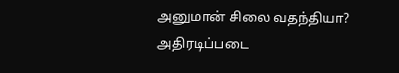அனுமான் சிலை வதந்தியா? அதிரடிப்படை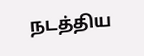நடத்திய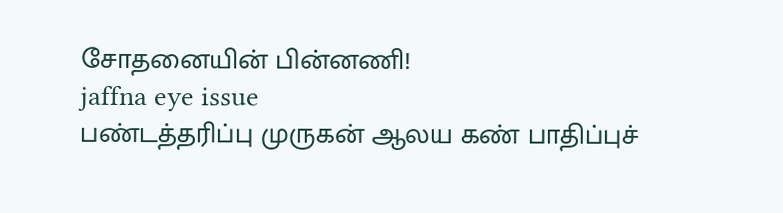சோதனையின் பின்னணி!
jaffna eye issue
பண்டத்தரிப்பு முருகன் ஆலய கண் பாதிப்புச்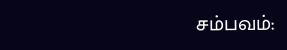சம்பவம்: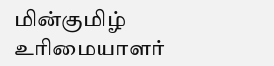மின்குமிழ் உரிமையாளர்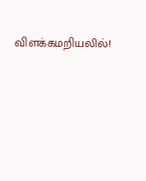விளக்கமறியலில்!